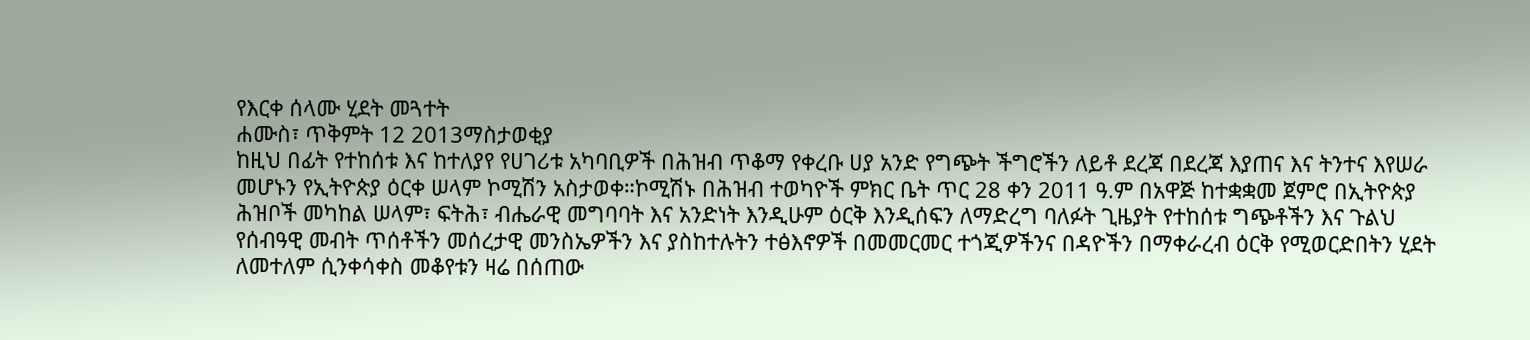የእርቀ ሰላሙ ሂደት መጓተት
ሐሙስ፣ ጥቅምት 12 2013ማስታወቂያ
ከዚህ በፊት የተከሰቱ እና ከተለያየ የሀገሪቱ አካባቢዎች በሕዝብ ጥቆማ የቀረቡ ሀያ አንድ የግጭት ችግሮችን ለይቶ ደረጃ በደረጃ እያጠና እና ትንተና እየሠራ መሆኑን የኢትዮጵያ ዕርቀ ሠላም ኮሚሽን አስታወቀ።ኮሚሽኑ በሕዝብ ተወካዮች ምክር ቤት ጥር 28 ቀን 2011 ዓ.ም በአዋጅ ከተቋቋመ ጀምሮ በኢትዮጵያ ሕዝቦች መካከል ሠላም፣ ፍትሕ፣ ብሔራዊ መግባባት እና አንድነት እንዲሁም ዕርቅ እንዲሰፍን ለማድረግ ባለፉት ጊዜያት የተከሰቱ ግጭቶችን እና ጉልህ የሰብዓዊ መብት ጥሰቶችን መሰረታዊ መንስኤዎችን እና ያስከተሉትን ተፅእኖዎች በመመርመር ተጎጂዎችንና በዳዮችን በማቀራረብ ዕርቅ የሚወርድበትን ሂደት ለመተለም ሲንቀሳቀስ መቆየቱን ዛሬ በሰጠው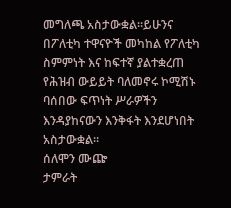መግለጫ አስታውቋል።ይሁንና በፖለቲካ ተዋናዮች መካከል የፖለቲካ ስምምነት እና ከፍተኛ ያልተቋረጠ የሕዝብ ውይይት ባለመኖሩ ኮሚሽኑ ባሰበው ፍጥነት ሥራዎችን እንዳያከናውን እንቅፋት እንደሆነበት አስታውቋል።
ሰለሞን ሙጬ
ታምራት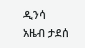ዲንሳ
አዜብ ታደሰ